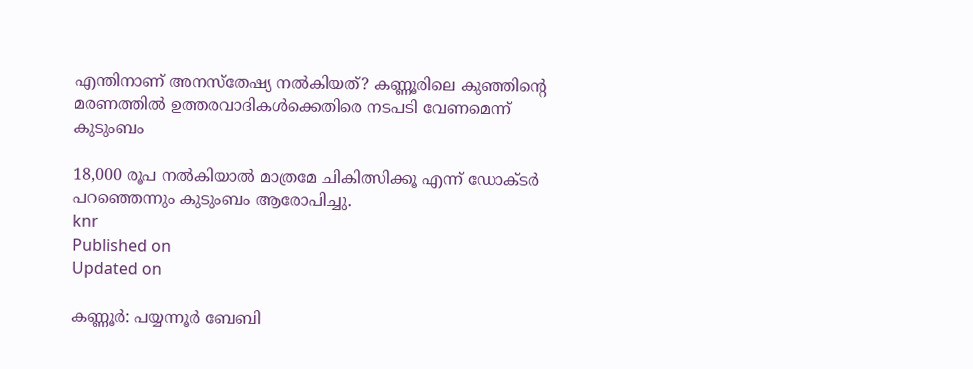എന്തിനാണ് അനസ്തേഷ്യ നൽകിയത്? കണ്ണൂരിലെ കുഞ്ഞിൻ്റെ മരണത്തിൽ ഉത്തരവാദികൾക്കെതിരെ നടപടി വേണമെന്ന് കുടുംബം

18,000 രൂപ നൽകിയാൽ മാത്രമേ ചികിത്സിക്കൂ എന്ന് ഡോക്ടർ പറഞ്ഞെന്നും കുടുംബം ആരോപിച്ചു.
knr
Published on
Updated on

കണ്ണൂർ: പയ്യന്നൂർ ബേബി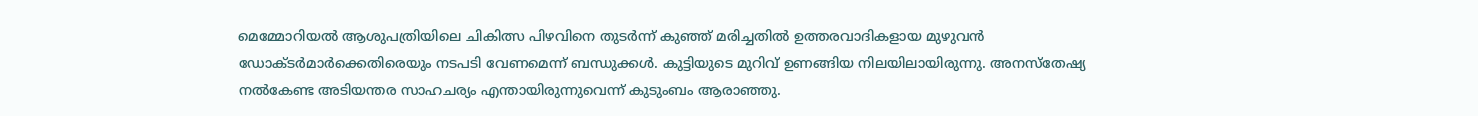മെമ്മോറിയൽ ആശുപത്രിയിലെ ചികിത്സ പിഴവിനെ തുടർന്ന് കുഞ്ഞ് മരിച്ചതിൽ ഉത്തരവാദികളായ മുഴുവൻ ഡോക്ടർമാർക്കെതിരെയും നടപടി വേണമെന്ന് ബന്ധുക്കൾ. കുട്ടിയുടെ മുറിവ് ഉണങ്ങിയ നിലയിലായിരുന്നു. അനസ്‌തേഷ്യ നൽകേണ്ട അടിയന്തര സാഹചര്യം എന്തായിരുന്നുവെന്ന് കുടുംബം ആരാഞ്ഞു.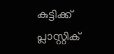കുട്ടിക്ക് പ്ലാസ്റ്റിക്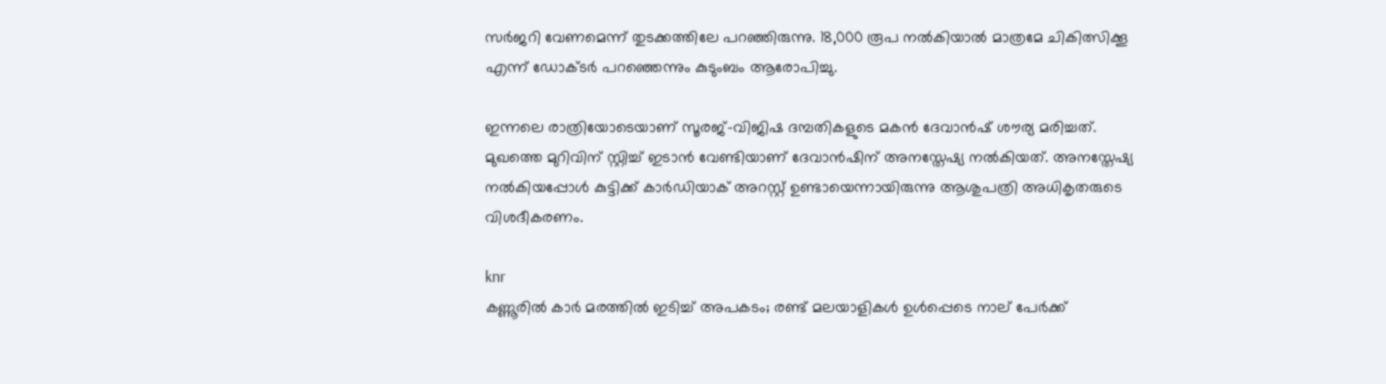സർജറി വേണമെന്ന് തുടക്കത്തിലേ പറഞ്ഞിരുന്നു. 18,000 രൂപ നൽകിയാൽ മാത്രമേ ചികിത്സിക്കൂ എന്ന് ഡോക്ടർ പറഞ്ഞെന്നും കുടുംബം ആരോപിച്ചു.

ഇന്നലെ രാത്രിയോടെയാണ് സൂരജ്-വിജിഷ ദമ്പതികളുടെ മകൻ ദേവാൻഷ് ശൗര്യ മരിച്ചത്. മുഖത്തെ മുറിവിന് സ്റ്റിച്ച് ഇടാൻ വേണ്ടിയാണ് ദേവാൻഷിന് അനസ്തേഷ്യ നൽകിയത്. അനസ്തേഷ്യ നൽകിയപ്പോൾ കുട്ടിക്ക് കാർഡിയാക് അറസ്റ്റ് ഉണ്ടായെന്നായിരുന്നു ആശുപത്രി അധികൃതരുടെ വിശദീകരണം.

knr
കണ്ണൂരിൽ കാർ മരത്തിൽ ഇടിച്ച് അപകടം; രണ്ട് മലയാളികൾ ഉൾപ്പെടെ നാല് പേർക്ക്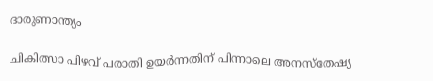ദാരുണാന്ത്യം

ചികിത്സാ പിഴവ് പരാതി ഉയർന്നതിന് പിന്നാലെ അനസ്‌തേഷ്യ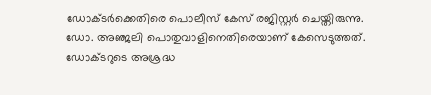ഡോക്ടർക്കെതിരെ പൊലീസ് കേസ് രജിസ്റ്റർ ചെയ്തിരുന്നു. ഡോ. അഞ്ജലി പൊതുവാളിനെതിരെയാണ് കേസെടുത്തത്. ഡോക്ടറുടെ അശ്രദ്ധ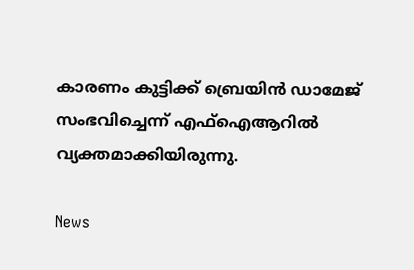കാരണം കുട്ടിക്ക് ബ്രെയിൻ ഡാമേജ് സംഭവിച്ചെന്ന് എഫ്ഐആറിൽ വ്യക്തമാക്കിയിരുന്നു.

News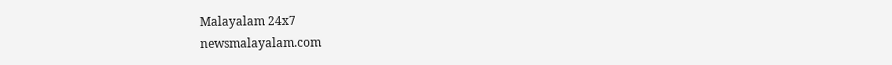Malayalam 24x7
newsmalayalam.com